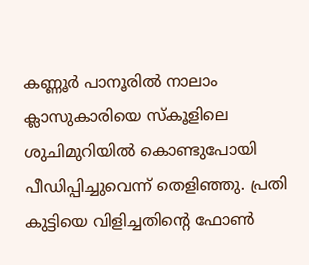കണ്ണൂർ പാനൂരിൽ നാലാം ക്ലാസുകാരിയെ സ്കൂളിലെ ശുചിമുറിയിൽ കൊണ്ടുപോയി പീഡിപ്പിച്ചുവെന്ന് തെളിഞ്ഞു. പ്രതി കുട്ടിയെ വിളിച്ചതിന്റെ ഫോൺ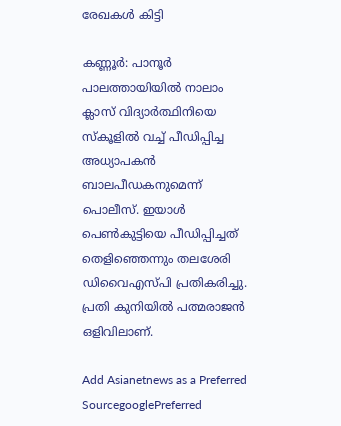രേഖകൾ കിട്ടി

കണ്ണൂർ: പാനൂർ പാലത്തായിയിൽ നാലാം ക്ലാസ് വിദ്യാർത്ഥിനിയെ സ്കൂളിൽ വച്ച് പീഡിപ്പിച്ച അധ്യാപകൻ ബാലപീഡകനുമെന്ന് പൊലീസ്. ഇയാൾ പെൺകുട്ടിയെ പീഡിപ്പിച്ചത് തെളിഞ്ഞെന്നും തലശേരി ഡിവൈഎസ്‌പി പ്രതികരിച്ചു. പ്രതി കുനിയിൽ പത്മരാജൻ ഒളിവിലാണ്.

Add Asianetnews as a Preferred SourcegooglePreferred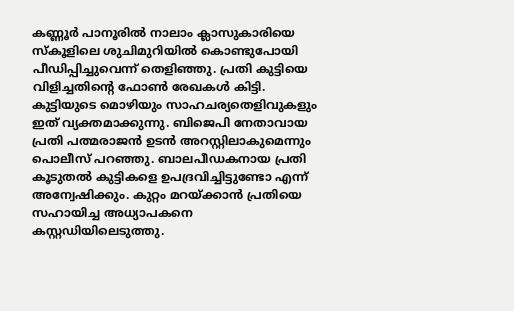കണ്ണൂർ പാനൂരിൽ നാലാം ക്ലാസുകാരിയെ സ്കൂളിലെ ശുചിമുറിയിൽ കൊണ്ടുപോയി പീഡിപ്പിച്ചുവെന്ന് തെളിഞ്ഞു. പ്രതി കുട്ടിയെ വിളിച്ചതിന്റെ ഫോൺ രേഖകൾ കിട്ടി. കുട്ടിയുടെ മൊഴിയും സാഹചര്യതെളിവുകളും ഇത് വ്യക്തമാക്കുന്നു. ബിജെപി നേതാവായ പ്രതി പത്മരാജൻ ഉടൻ അറസ്റ്റിലാകുമെന്നും പൊലീസ് പറഞ്ഞു. ബാലപീഡകനായ പ്രതി കൂടുതൽ കുട്ടികളെ ഉപദ്രവിച്ചിട്ടുണ്ടോ എന്ന് അന്വേഷിക്കും. കുറ്റം മറയ്ക്കാൻ പ്രതിയെ സഹായിച്ച അധ്യാപകനെ കസ്റ്റഡിയിലെടുത്തു.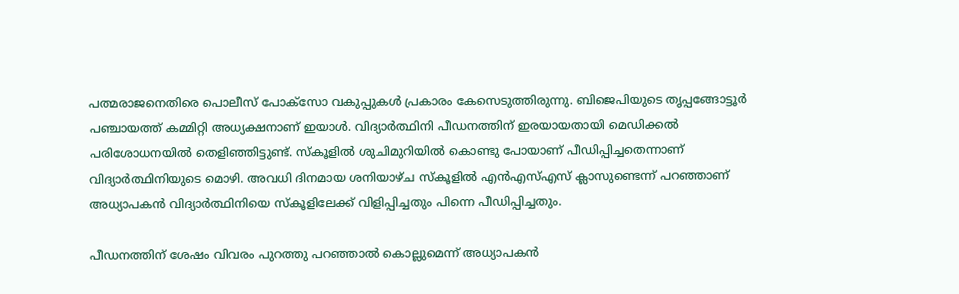പത്മരാജനെതിരെ പൊലീസ് പോക്സോ വകുപ്പുകൾ പ്രകാരം കേസെടുത്തിരുന്നു. ബിജെപിയുടെ തൃപ്പങ്ങോട്ടൂർ പഞ്ചായത്ത് കമ്മിറ്റി അധ്യക്ഷനാണ് ഇയാൾ. വിദ്യാർത്ഥിനി പീഡനത്തിന് ഇരയായതായി മെഡിക്കൽ പരിശോധനയിൽ തെളിഞ്ഞിട്ടുണ്ട്. സ്കൂളിൽ ശുചിമുറിയിൽ കൊണ്ടു പോയാണ് പീഡിപ്പിച്ചതെന്നാണ് വിദ്യാർത്ഥിനിയുടെ മൊഴി. അവധി ദിനമായ ശനിയാഴ്ച സ്കൂളിൽ എൻഎസ്എസ് ക്ലാസുണ്ടെന്ന് പറഞ്ഞാണ് അധ്യാപകൻ വിദ്യാർത്ഥിനിയെ സ്കൂളിലേക്ക് വിളിപ്പിച്ചതും പിന്നെ പീഡിപ്പിച്ചതും.

പീഡനത്തിന് ശേഷം വിവരം പുറത്തു പറഞ്ഞാൽ കൊല്ലുമെന്ന് അധ്യാപകൻ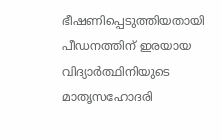ഭീഷണിപ്പെടുത്തിയതായി പീഡനത്തിന് ഇരയായ വിദ്യാർത്ഥിനിയുടെ മാതൃസഹോദരി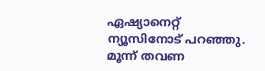ഏഷ്യാനെറ്റ് ന്യൂസിനോട് പറഞ്ഞു. മൂന്ന് തവണ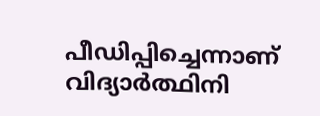പീഡിപ്പിച്ചെന്നാണ് വിദ്യാർത്ഥിനി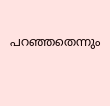പറഞ്ഞതെന്നും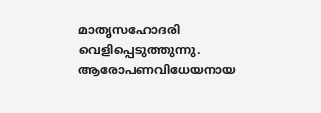മാതൃസഹോദരി വെളിപ്പെടുത്തുന്നു. ആരോപണവിധേയനായ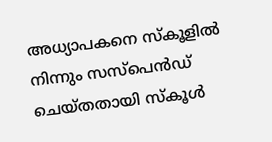അധ്യാപകനെ സ്കൂളിൽ നിന്നും സസ്പെൻഡ് ചെയ്തതായി സ്കൂൾ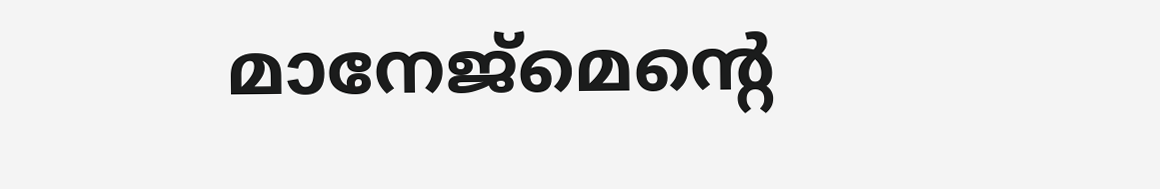മാനേജ്മെൻ്റെ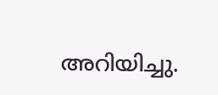അറിയിച്ചു.